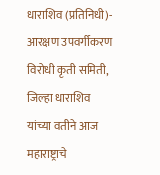धाराशिव (प्रतिनिधी)- आरक्षण उपवर्गीकरण विरोधी कृती समिती, जिल्हा धाराशिव यांच्या वतीने आज महाराष्ट्राचे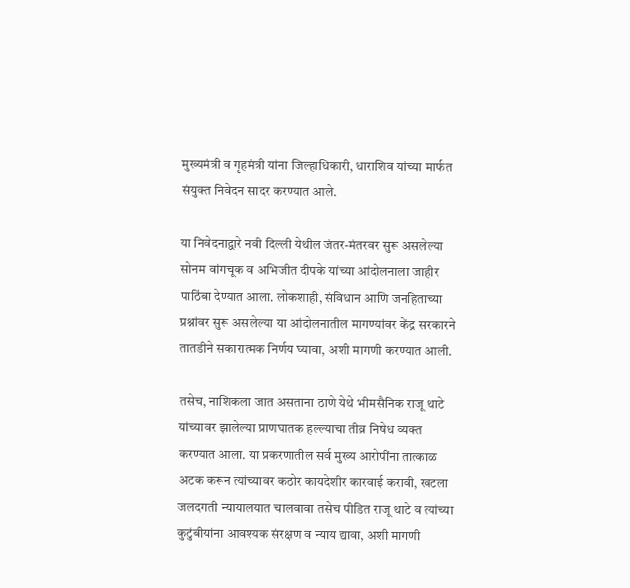मुख्यमंत्री व गृहमंत्री यांना जिल्हाधिकारी, धाराशिव यांच्या मार्फत संयुक्त निवेदन सादर करण्यात आले.

या निवेदनाद्वारे नवी दिल्ली येथील जंतर-मंतरवर सुरू असलेल्या सोनम वांगचूक व अभिजीत दीपके यांच्या आंदोलनाला जाहीर पाठिंबा देण्यात आला. लोकशाही, संविधान आणि जनहिताच्या प्रश्नांवर सुरू असलेल्या या आंदोलनातील मागण्यांवर केंद्र सरकारने तातडीने सकारात्मक निर्णय घ्यावा, अशी मागणी करण्यात आली.

तसेच, नाशिकला जात असताना ठाणे येथे भीमसैनिक राजू थाटे यांच्यावर झालेल्या प्राणघातक हल्ल्याचा तीव्र निषेध व्यक्त करण्यात आला. या प्रकरणातील सर्व मुख्य आरोपींना तात्काळ अटक करून त्यांच्यावर कठोर कायदेशीर कारवाई करावी, खटला जलदगती न्यायालयात चालवावा तसेच पीडित राजू थाटे व त्यांच्या कुटुंबीयांना आवश्यक संरक्षण व न्याय द्यावा, अशी मागणी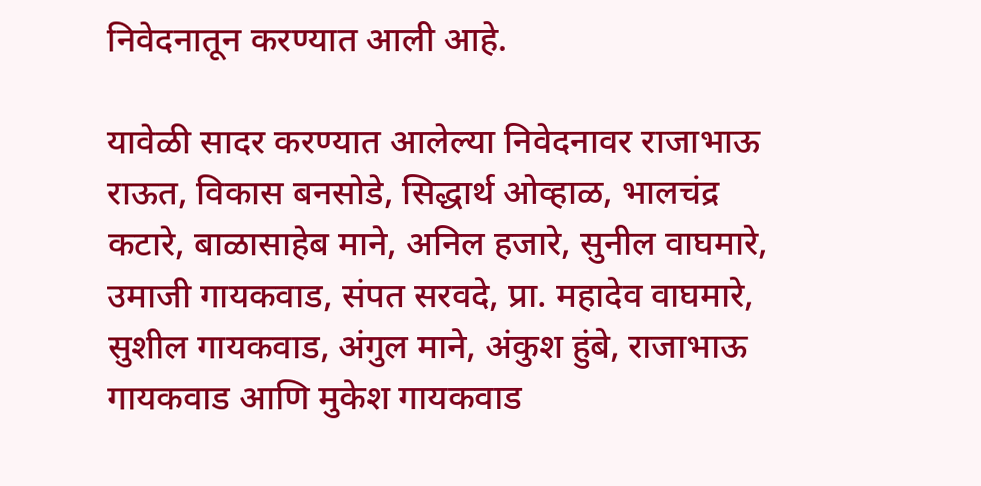निवेदनातून करण्यात आली आहे.

यावेळी सादर करण्यात आलेल्या निवेदनावर राजाभाऊ राऊत, विकास बनसोडे, सिद्धार्थ ओव्हाळ, भालचंद्र कटारे, बाळासाहेब माने, अनिल हजारे, सुनील वाघमारे, उमाजी गायकवाड, संपत सरवदे, प्रा. महादेव वाघमारे, सुशील गायकवाड, अंगुल माने, अंकुश हुंबे, राजाभाऊ गायकवाड आणि मुकेश गायकवाड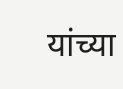यांच्या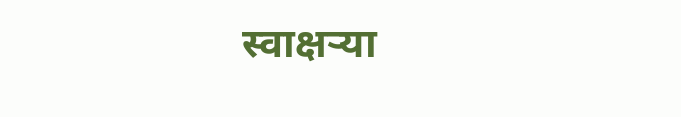स्वाक्षऱ्या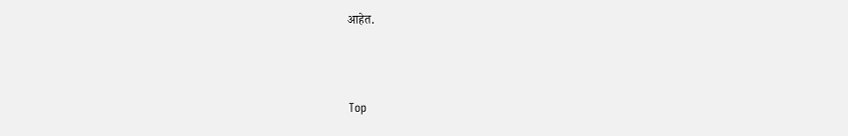आहेत.



Top